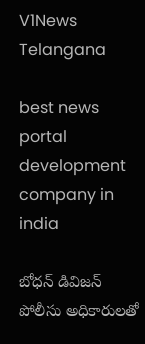V1News Telangana

best news portal development company in india

బోధన్ డివిజన్ పోలీసు అధికారులతో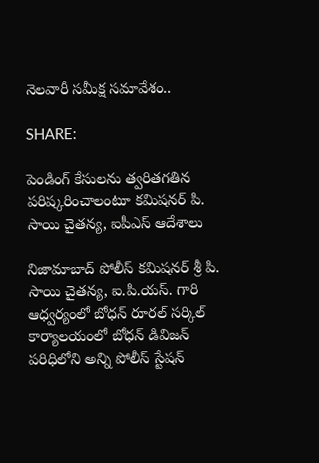నెలవారీ సమీక్ష సమావేశం..

SHARE:

పెండింగ్ కేసులను త్వరితగతిన పరిష్కరించాలంటూ కమిషనర్ పి. సాయి చైతన్య, ఐపీఎస్ ఆదేశాలు

నిజామాబాద్ పోలీస్ కమిషనర్ శ్రీ పి. సాయి చైతన్య, ఐ.పి.యస్. గారి ఆధ్వర్యంలో బోధన్ రూరల్ సర్కిల్ కార్యాలయంలో బోధన్ డివిజన్ పరిధిలోని అన్ని పోలీస్ స్టేషన్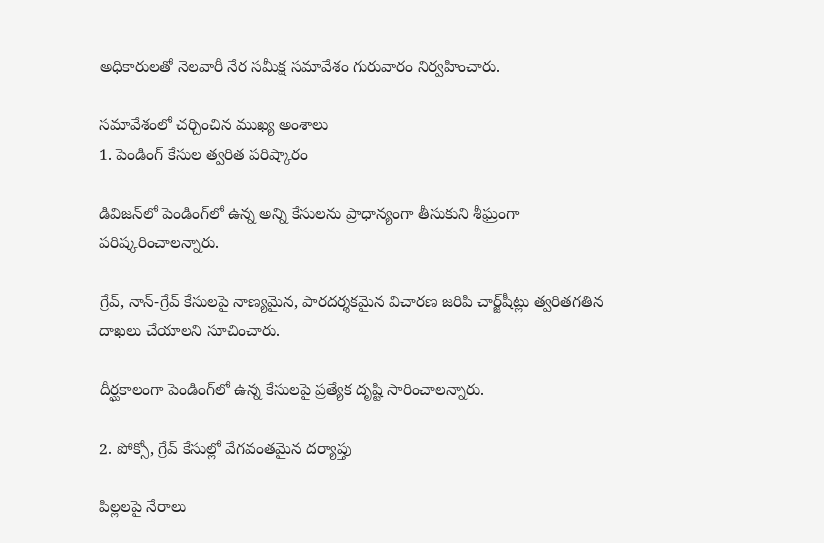అధికారులతో నెలవారీ నేర సమీక్ష సమావేశం గురువారం నిర్వహించారు.

సమావేశంలో చర్చించిన ముఖ్య అంశాలు
1. పెండింగ్ కేసుల త్వరిత పరిష్కారం

డివిజన్‌లో పెండింగ్‌లో ఉన్న అన్ని కేసులను ప్రాధాన్యంగా తీసుకుని శీఘ్రంగా పరిష్కరించాలన్నారు.

గ్రేవ్, నాన్-గ్రేవ్ కేసుల‌పై నాణ్యమైన, పారదర్శకమైన విచారణ జరిపి చార్జ్‌షీట్లు త్వరితగతిన దాఖలు చేయాలని సూచించారు.

దీర్ఘకాలంగా పెండింగ్‌లో ఉన్న కేసులపై ప్రత్యేక దృష్టి సారించాలన్నారు.

2. పోక్సో, గ్రేవ్ కేసుల్లో వేగవంతమైన దర్యాప్తు

పిల్లలపై నేరాలు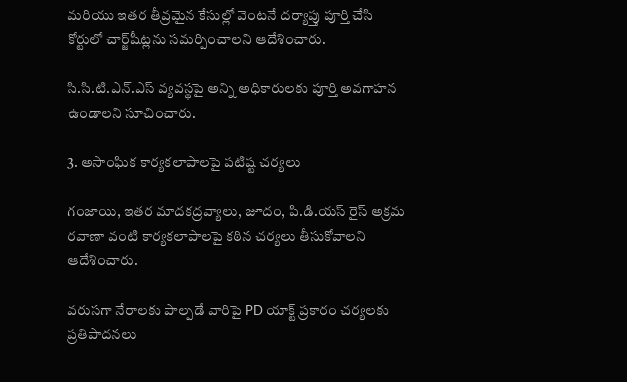మరియు ఇతర తీవ్రమైన కేసుల్లో వెంటనే దర్యాప్తు పూర్తి చేసి కోర్టులో చార్జ్‌షీట్లను సమర్పించాలని ఆదేశించారు.

సి.సి.టి.ఎన్.ఎస్ వ్యవస్థపై అన్ని అధికారులకు పూర్తి అవగాహన ఉండాలని సూచించారు.

3. అసాంఘిక కార్యకలాపాలపై పటిష్ట చర్యలు

గంజాయి, ఇతర మాదకద్రవ్యాలు, జూదం, పి.డి.యస్ రైస్ అక్రమ రవాణా వంటి కార్యకలాపాలపై కఠిన చర్యలు తీసుకోవాలని ఆదేశించారు.

వరుసగా నేరాలకు పాల్పడే వారిపై PD యాక్ట్ ప్రకారం చర్యలకు ప్రతిపాదనలు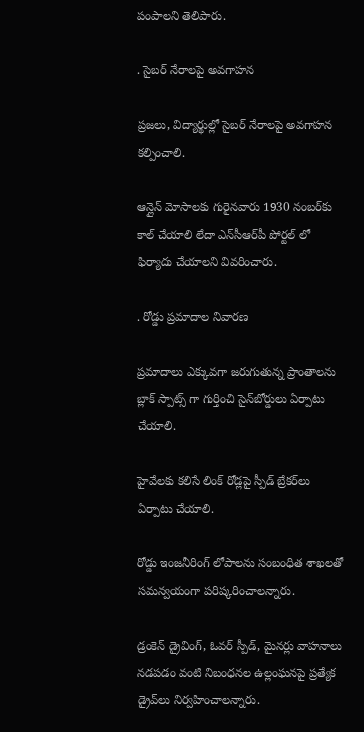పంపాలని తెలిపారు.

. సైబర్ నేరాలపై అవగాహన

ప్రజలు, విద్యార్థుల్లో సైబర్ నేరాలపై అవగాహన కల్పించాలి.

ఆన్లైన్ మోసాలకు గురైనవారు 1930 నంబర్‌కు కాల్ చేయాలి లేదా ఎన్‌సీఆర్‌పీ పోర్టల్ లో ఫిర్యాదు చేయాలని వివరించారు.

. రోడ్డు ప్రమాదాల నివారణ

ప్రమాదాలు ఎక్కువగా జరుగుతున్న ప్రాంతాలను బ్లాక్ స్పాట్స్ గా గుర్తించి సైన్‌బోర్డులు ఏర్పాటు చేయాలి.

హైవేలకు కలిసే లింక్ రోడ్లపై స్పీడ్ బ్రేకర్‌లు ఏర్పాటు చేయాలి.

రోడ్డు ఇంజనీరింగ్ లోపాలను సంబంధిత శాఖలతో సమన్వయంగా పరిష్కరించాలన్నారు.

డ్రంకెన్ డ్రైవింగ్, ఓవర్ స్పీడ్, మైనర్లు వాహనాలు నడపడం వంటి నిబంధనల ఉల్లంఘనపై ప్రత్యేక డ్రైవ్‌లు నిర్వహించాలన్నారు.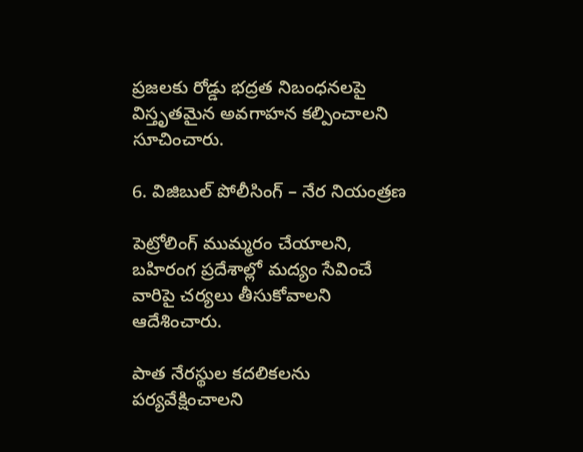ప్రజలకు రోడ్డు భద్రత నిబంధనలపై విస్తృతమైన అవగాహన కల్పించాలని సూచించారు.

6. విజిబుల్ పోలీసింగ్ – నేర నియంత్రణ

పెట్రోలింగ్ ముమ్మరం చేయాలని, బహిరంగ ప్రదేశాల్లో మద్యం సేవించే వారిపై చర్యలు తీసుకోవాలని ఆదేశించారు.

పాత నేరస్థుల కదలికలను పర్యవేక్షించాలని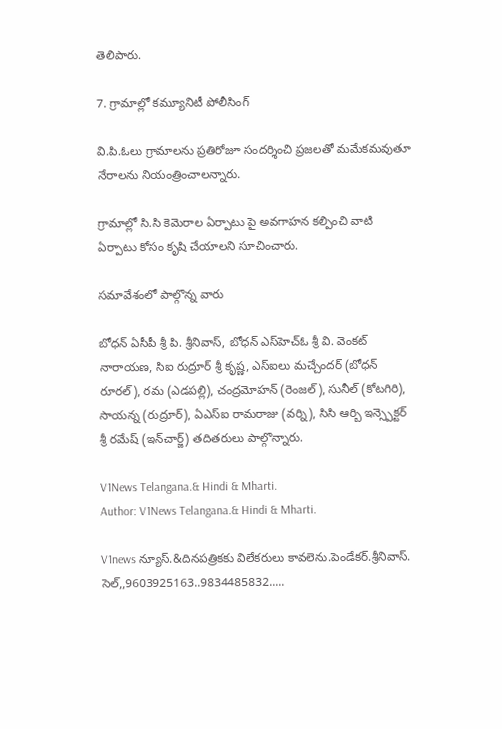తెలిపారు.

7. గ్రామాల్లో కమ్యూనిటీ పోలీసింగ్

వి.పి.ఓలు గ్రామాలను ప్రతిరోజూ సందర్శించి ప్రజలతో మమేకమవుతూ నేరాలను నియంత్రించాలన్నారు.

గ్రామాల్లో సి.సి కెమెరాల ఏర్పాటు పై అవగాహన కల్పించి వాటి ఏర్పాటు కోసం కృషి చేయాలని సూచించారు.

సమావేశంలో పాల్గొన్న వారు

బోధన్ ఏసీపీ శ్రీ పి. శ్రీనివాస్, బోధన్ ఎస్‌హెచ్‌ఓ శ్రీ వి. వెంకట్ నారాయణ, సిఐ రుద్రూర్ శ్రీ కృష్ణ, ఎస్ఐలు మచ్చేందర్ (బోధన్ రూరల్), రమ (ఎడపల్లి), చంద్రమోహన్ (రెంజల్), సునీల్ (కోటగిరి), సాయన్న (రుద్రూర్), ఏఎస్‌ఐ రామరాజు (వర్ని), సిసి ఆర్బి ఇన్స్పెక్టర్ శ్రీ రమేష్ (ఇన్‌చార్జ్) తదితరులు పాల్గొన్నారు.

V1News Telangana.& Hindi & Mharti.
Author: V1News Telangana.& Hindi & Mharti.

V1news న్యూస్.&దినపత్రికకు విలేకరులు కావలెను.పెండేకర్.శ్రీనివాస్. సెల్,,9603925163..9834485832.....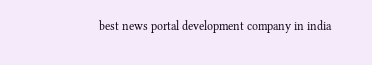best news portal development company in india